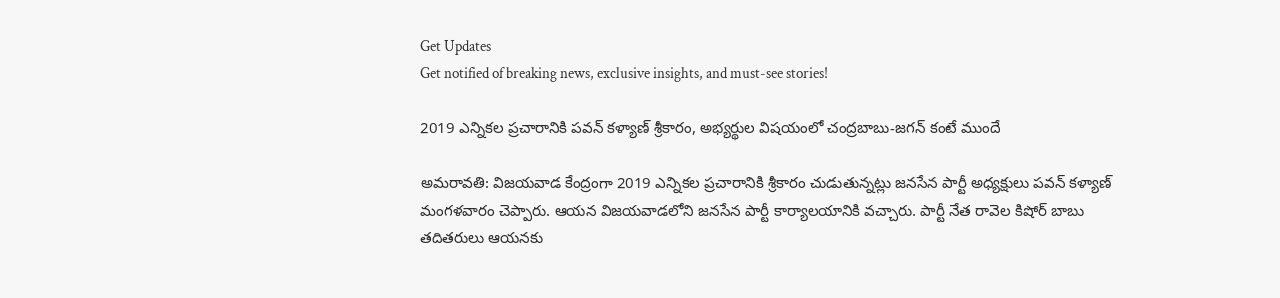Get Updates
Get notified of breaking news, exclusive insights, and must-see stories!

2019 ఎన్నికల ప్రచారానికి పవన్ కళ్యాణ్ శ్రీకారం, అభ్యర్థుల విషయంలో చంద్రబాబు-జగన్ కంటే ముందే

అమరావతి: విజయవాడ కేంద్రంగా 2019 ఎన్నికల ప్రచారానికి శ్రీకారం చుడుతున్నట్లు జనసేన పార్టీ అధ్యక్షులు పవన్ కళ్యాణ్ మంగళవారం చెప్పారు. ఆయన విజయవాడలోని జనసేన పార్టీ కార్యాలయానికి వచ్చారు. పార్టీ నేత రావెల కిషోర్ బాబు తదితరులు ఆయనకు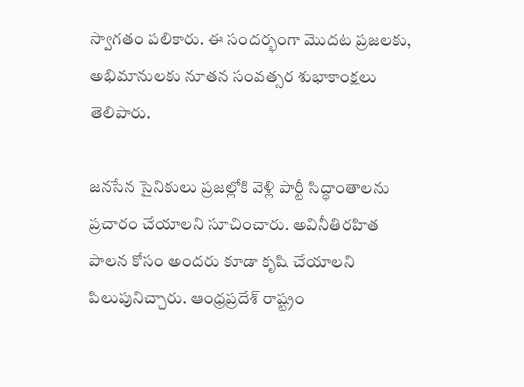స్వాగతం పలికారు. ఈ సందర్భంగా మొదట ప్రజలకు, అభిమానులకు నూతన సంవత్సర శుభాకాంక్షలు తెలిపారు.

జనసేన సైనికులు ప్రజల్లోకి వెళ్లి పార్టీ సిద్ధాంతాలను ప్రచారం చేయాలని సూచించారు. అవినీతిరహిత పాలన కోసం అందరు కూడా కృషి చేయాలని పిలుపునిచ్చారు. ఆంధ్రప్రదేశ్ రాష్ట్రం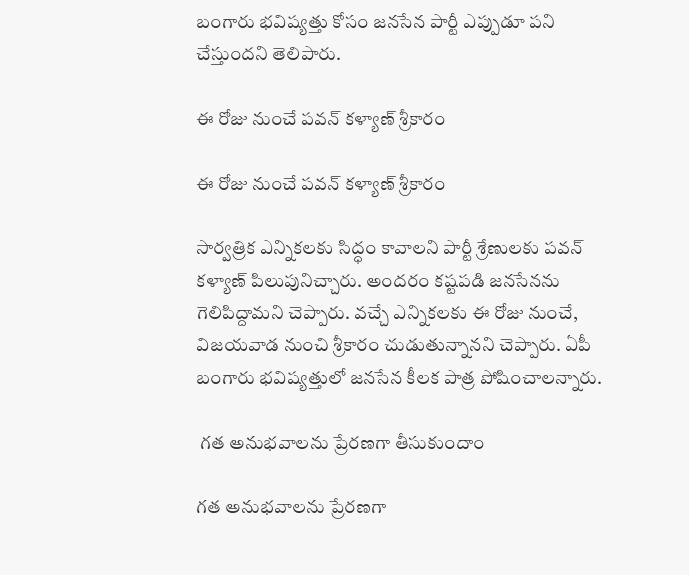బంగారు భవిష్యత్తు కోసం జనసేన పార్టీ ఎప్పుడూ పని చేస్తుందని తెలిపారు.

ఈ రోజు నుంచే పవన్ కళ్యాణ్ శ్రీకారం

ఈ రోజు నుంచే పవన్ కళ్యాణ్ శ్రీకారం

సార్వత్రిక ఎన్నికలకు సిద్ధం కావాలని పార్టీ శ్రేణులకు పవన్ కళ్యాణ్ పిలుపునిచ్చారు. అందరం కష్టపడి జనసేనను గెలిపిద్దామని చెప్పారు. వచ్చే ఎన్నికలకు ఈ రోజు నుంచే, విజయవాడ నుంచి శ్రీకారం చుడుతున్నానని చెప్పారు. ఏపీ బంగారు భవిష్యత్తులో జనసేన కీలక పాత్ర పోషించాలన్నారు.

 గత అనుభవాలను ప్రేరణగా తీసుకుందాం

గత అనుభవాలను ప్రేరణగా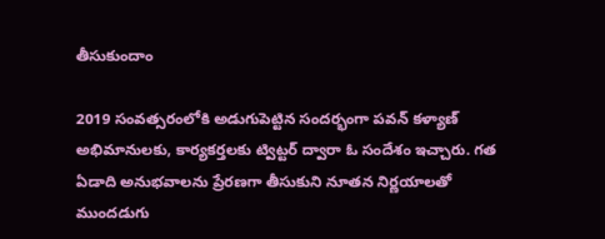తీసుకుందాం

2019 సంవత్సరంలోకి అడుగుపెట్టిన సందర్భంగా పవన్ కళ్యాణ్ అభిమానులకు, కార్యకర్తలకు ట్విట్టర్ ద్వారా ఓ సందేశం ఇచ్చారు. గత ఏడాది అనుభవాలను ప్రేరణగా తీసుకుని నూతన నిర్ణయాలతో ముందడుగు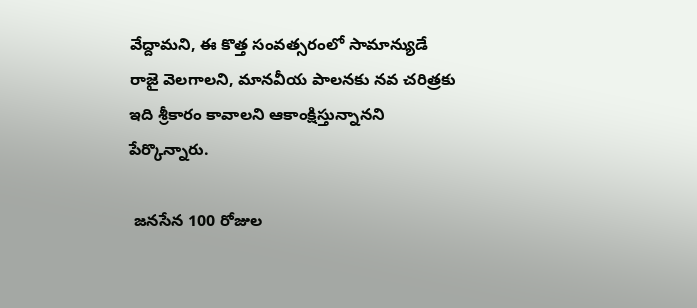వేద్దామని, ఈ కొత్త సంవత్సరంలో సామాన్యుడే రాజై వెలగాలని, మానవీయ పాలనకు నవ చరిత్రకు ఇది శ్రీకారం కావాలని ఆకాంక్షిస్తున్నానని పేర్కొన్నారు.

 జనసేన 100 రోజుల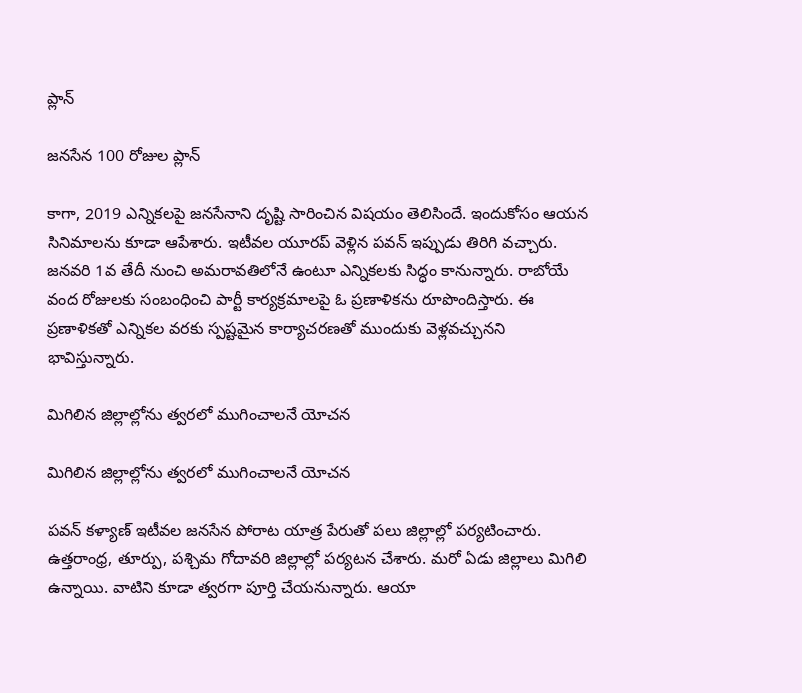ప్లాన్

జనసేన 100 రోజుల ప్లాన్

కాగా, 2019 ఎన్నికలపై జనసేనాని దృష్టి సారించిన విషయం తెలిసిందే. ఇందుకోసం ఆయన సినిమాలను కూడా ఆపేశారు. ఇటీవల యూరప్ వెళ్లిన పవన్ ఇప్పుడు తిరిగి వచ్చారు. జనవరి 1వ తేదీ నుంచి అమరావతిలోనే ఉంటూ ఎన్నికలకు సిద్ధం కానున్నారు. రాబోయే వంద రోజులకు సంబంధించి పార్టీ కార్యక్రమాలపై ఓ ప్రణాళికను రూపొందిస్తారు. ఈ ప్రణాళికతో ఎన్నికల వరకు స్పష్టమైన కార్యాచరణతో ముందుకు వెళ్లవచ్చునని భావిస్తున్నారు.

మిగిలిన జిల్లాల్లోను త్వరలో ముగించాలనే యోచన

మిగిలిన జిల్లాల్లోను త్వరలో ముగించాలనే యోచన

పవన్ కళ్యాణ్ ఇటీవల జనసేన పోరాట యాత్ర పేరుతో పలు జిల్లాల్లో పర్యటించారు. ఉత్తరాంధ్ర, తూర్పు, పశ్చిమ గోదావరి జిల్లాల్లో పర్యటన చేశారు. మరో ఏడు జిల్లాలు మిగిలి ఉన్నాయి. వాటిని కూడా త్వరగా పూర్తి చేయనున్నారు. ఆయా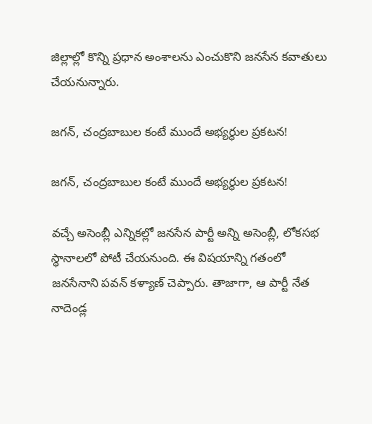జిల్లాల్లో కొన్ని ప్రధాన అంశాలను ఎంచుకొని జనసేన కవాతులు చేయనున్నారు.

జగన్, చంద్రబాబుల కంటే ముందే అభ్యర్థుల ప్రకటన!

జగన్, చంద్రబాబుల కంటే ముందే అభ్యర్థుల ప్రకటన!

వచ్చే అసెంబ్లీ ఎన్నికల్లో జనసేన పార్టీ అన్ని అసెంబ్లీ, లోకసభ స్థానాలలో పోటీ చేయనుంది. ఈ విషయాన్ని గతంలో జనసేనాని పవన్ కళ్యాణ్ చెప్పారు. తాజాగా, ఆ పార్టీ నేత నాదెండ్ల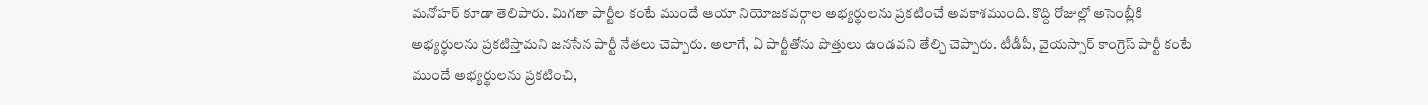మనోహర్ కూడా తెలిపారు. మిగతా పార్టీల కంటే ముందే ఆయా నియోజకవర్గాల అభ్యర్థులను ప్రకటించే అవకాశముంది. కొద్ది రోజుల్లో అసెంబ్లీకి అభ్యర్థులను ప్రకటిస్తామని జనసేన పార్టీ నేతలు చెప్పారు. అలాగే, ఏ పార్టీతోను పొత్తులు ఉండవని తేల్చి చెప్పారు. టీడీపీ, వైయస్సార్ కాంగ్రెస్ పార్టీ కంటే ముందే అభ్యర్థులను ప్రకటించి,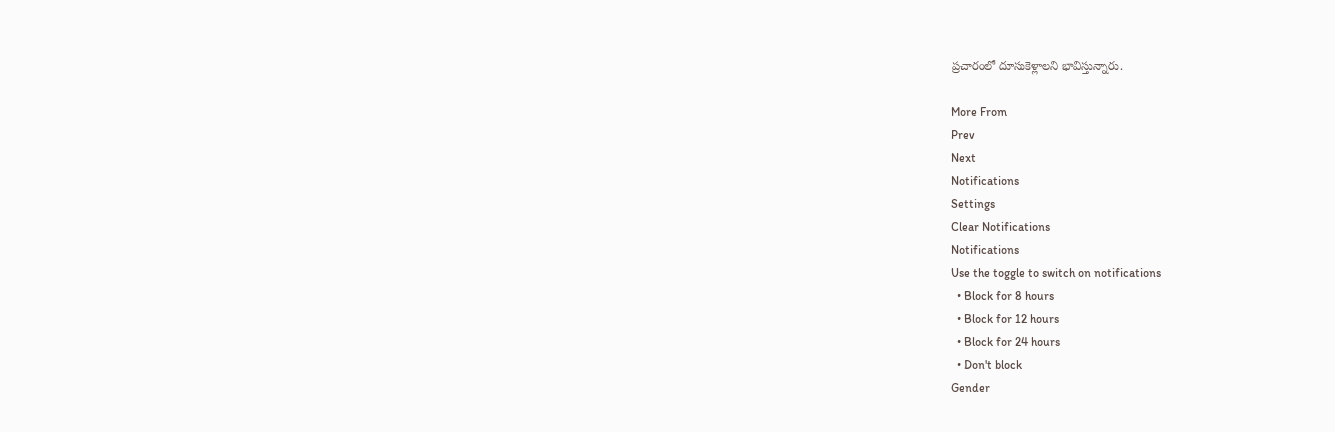ప్రచారంలో దూసుకెళ్లాలని భావిస్తున్నారు.

More From
Prev
Next
Notifications
Settings
Clear Notifications
Notifications
Use the toggle to switch on notifications
  • Block for 8 hours
  • Block for 12 hours
  • Block for 24 hours
  • Don't block
Gender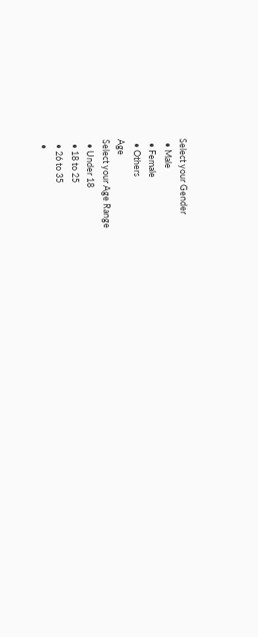Select your Gender
  • Male
  • Female
  • Others
Age
Select your Age Range
  • Under 18
  • 18 to 25
  • 26 to 35
  •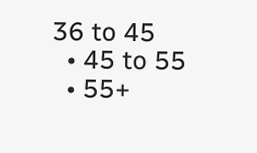36 to 45
  • 45 to 55
  • 55+